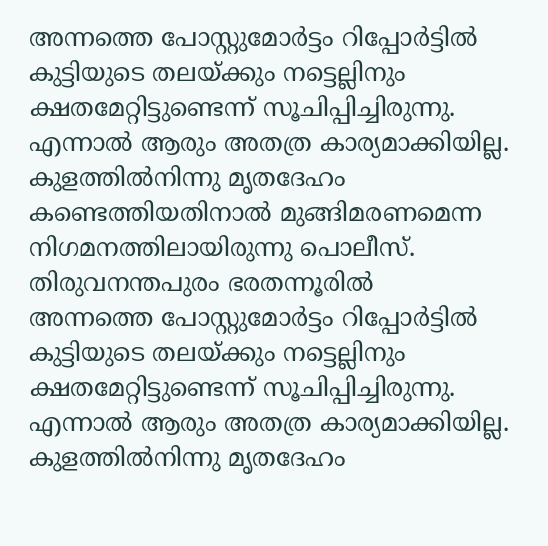അന്നത്തെ പോസ്റ്റുമോർട്ടം റിപ്പോർട്ടിൽ കുട്ടിയുടെ തലയ്ക്കും നട്ടെല്ലിനും ക്ഷതമേറ്റിട്ടുണ്ടെന്ന് സൂചിപ്പിച്ചിരുന്നു. എന്നാൽ ആരും അതത്ര കാര്യമാക്കിയില്ല. കുളത്തിൽനിന്നു മൃതദേഹം കണ്ടെത്തിയതിനാൽ മുങ്ങിമരണമെന്ന നിഗമനത്തിലായിരുന്നു പൊലീസ്. തിരുവനന്തപുരം ഭരതന്നൂരിൽ
അന്നത്തെ പോസ്റ്റുമോർട്ടം റിപ്പോർട്ടിൽ കുട്ടിയുടെ തലയ്ക്കും നട്ടെല്ലിനും ക്ഷതമേറ്റിട്ടുണ്ടെന്ന് സൂചിപ്പിച്ചിരുന്നു. എന്നാൽ ആരും അതത്ര കാര്യമാക്കിയില്ല. കുളത്തിൽനിന്നു മൃതദേഹം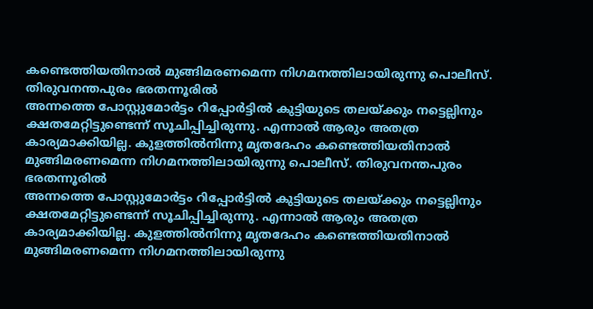കണ്ടെത്തിയതിനാൽ മുങ്ങിമരണമെന്ന നിഗമനത്തിലായിരുന്നു പൊലീസ്. തിരുവനന്തപുരം ഭരതന്നൂരിൽ
അന്നത്തെ പോസ്റ്റുമോർട്ടം റിപ്പോർട്ടിൽ കുട്ടിയുടെ തലയ്ക്കും നട്ടെല്ലിനും ക്ഷതമേറ്റിട്ടുണ്ടെന്ന് സൂചിപ്പിച്ചിരുന്നു. എന്നാൽ ആരും അതത്ര കാര്യമാക്കിയില്ല. കുളത്തിൽനിന്നു മൃതദേഹം കണ്ടെത്തിയതിനാൽ മുങ്ങിമരണമെന്ന നിഗമനത്തിലായിരുന്നു പൊലീസ്. തിരുവനന്തപുരം ഭരതന്നൂരിൽ
അന്നത്തെ പോസ്റ്റുമോർട്ടം റിപ്പോർട്ടിൽ കുട്ടിയുടെ തലയ്ക്കും നട്ടെല്ലിനും ക്ഷതമേറ്റിട്ടുണ്ടെന്ന് സൂചിപ്പിച്ചിരുന്നു. എന്നാൽ ആരും അതത്ര കാര്യമാക്കിയില്ല. കുളത്തിൽനിന്നു മൃതദേഹം കണ്ടെത്തിയതിനാൽ മുങ്ങിമരണമെന്ന നിഗമനത്തിലായിരുന്നു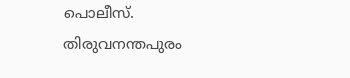പൊലീസ്. തിരുവനന്തപുരം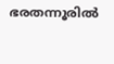ഭരതന്നൂരിൽ